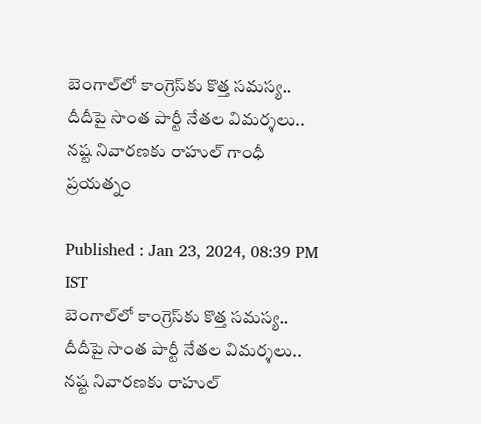బెంగాల్‌లో కాంగ్రెస్‌కు కొత్త సమస్య.. దీదీపై సొంత పార్టీ నేతల విమర్శలు.. నష్ట నివారణకు రాహుల్ గాంధీ ప్రయత్నం

Published : Jan 23, 2024, 08:39 PM IST
బెంగాల్‌లో కాంగ్రెస్‌కు కొత్త సమస్య.. దీదీపై సొంత పార్టీ నేతల విమర్శలు.. నష్ట నివారణకు రాహుల్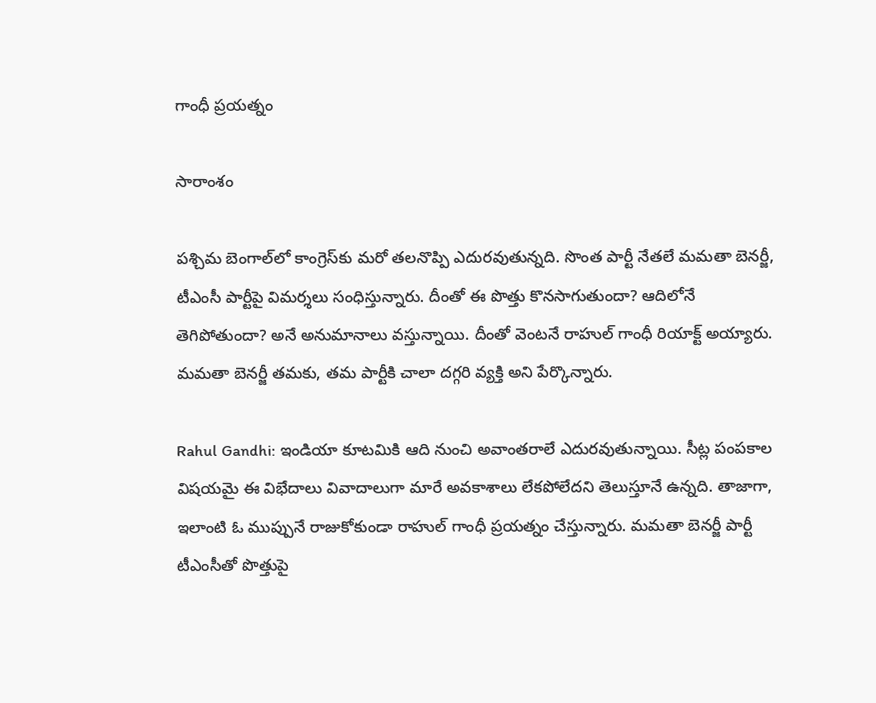గాంధీ ప్రయత్నం

సారాంశం

పశ్చిమ బెంగాల్‌లో కాంగ్రెస్‌కు మరో తలనొప్పి ఎదురవుతున్నది. సొంత పార్టీ నేతలే మమతా బెనర్జీ, టీఎంసీ పార్టీపై విమర్శలు సంధిస్తున్నారు. దీంతో ఈ పొత్తు కొనసాగుతుందా? ఆదిలోనే తెగిపోతుందా? అనే అనుమానాలు వస్తున్నాయి. దీంతో వెంటనే రాహుల్ గాంధీ రియాక్ట్ అయ్యారు. మమతా బెనర్జీ తమకు, తమ పార్టీకి చాలా దగ్గరి వ్యక్తి అని పేర్కొన్నారు.

Rahul Gandhi: ఇండియా కూటమికి ఆది నుంచి అవాంతరాలే ఎదురవుతున్నాయి. సీట్ల పంపకాల విషయమై ఈ విభేదాలు వివాదాలుగా మారే అవకాశాలు లేకపోలేదని తెలుస్తూనే ఉన్నది. తాజాగా, ఇలాంటి ఓ ముప్పునే రాజుకోకుండా రాహుల్ గాంధీ ప్రయత్నం చేస్తున్నారు. మమతా బెనర్జీ పార్టీ టీఎంసీతో పొత్తుపై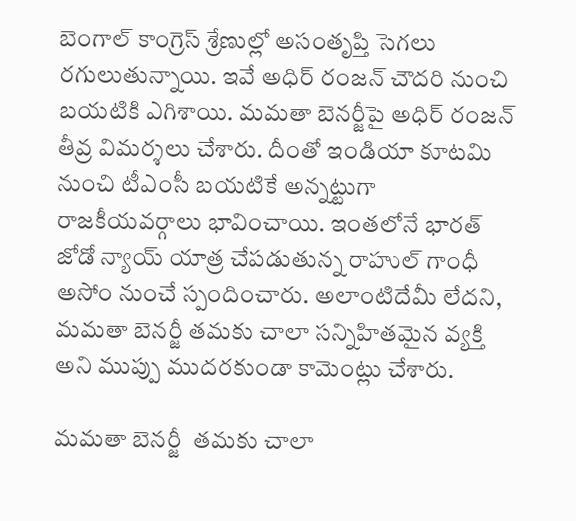బెంగాల్ కాంగ్రెస్ శ్రేణుల్లో అసంతృప్తి సెగలు రగులుతున్నాయి. ఇవే అధిర్ రంజన్ చౌదరి నుంచి బయటికి ఎగిశాయి. మమతా బెనర్జీపై అధిర్ రంజన్ తీవ్ర విమర్శలు చేశారు. దీంతో ఇండియా కూటమి నుంచి టీఎంసీ బయటికే అన్నట్టుగా రాజకీయవర్గాలు భావించాయి. ఇంతలోనే భారత్ జోడో న్యాయ్ యాత్ర చేపడుతున్న రాహుల్ గాంధీ అసోం నుంచే స్పందించారు. అలాంటిదేమీ లేదని, మమతా బెనర్జీ తమకు చాలా సన్నిహితమైన వ్యక్తి అని ముప్పు ముదరకుండా కామెంట్లు చేశారు.

మమతా బెనర్జీ  తమకు చాలా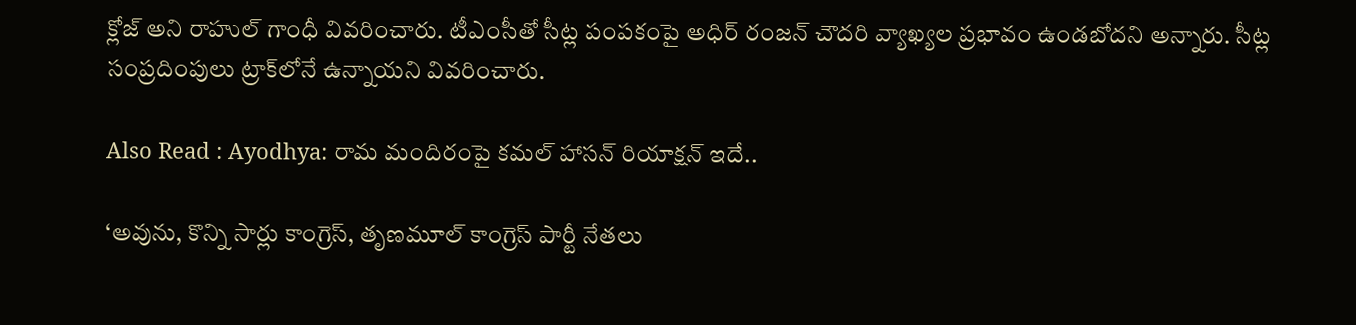క్లోజ్ అని రాహుల్ గాంధీ వివరించారు. టీఎంసీతో సీట్ల పంపకంపై అధిర్ రంజన్ చౌదరి వ్యాఖ్యల ప్రభావం ఉండబోదని అన్నారు. సీట్ల సంప్రదింపులు ట్రాక్‌లోనే ఉన్నాయని వివరించారు.

Also Read : Ayodhya: రామ మందిరంపై కమల్ హాసన్ రియాక్షన్ ఇదే..

‘అవును, కొన్ని సార్లు కాంగ్రెస్, తృణమూల్ కాంగ్రెస్ పార్టీ నేతలు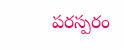పరస్పరం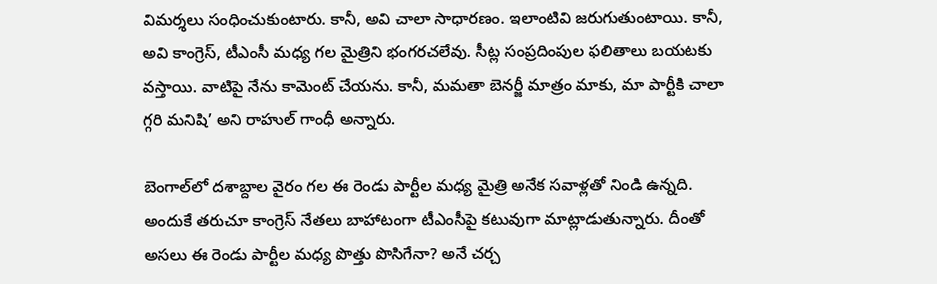విమర్శలు సంధించుకుంటారు. కానీ, అవి చాలా సాధారణం. ఇలాంటివి జరుగుతుంటాయి. కానీ, అవి కాంగ్రెస్, టీఎంసీ మధ్య గల మైత్రిని భంగరచలేవు. సీట్ల సంప్రదింపుల ఫలితాలు బయటకు వస్తాయి. వాటిపై నేను కామెంట్ చేయను. కానీ, మమతా బెనర్జీ మాత్రం మాకు, మా పార్టీకి చాలా గ్గరి మనిషి’ అని రాహుల్ గాంధీ అన్నారు.

బెంగాల్‌లో దశాబ్దాల వైరం గల ఈ రెండు పార్టీల మధ్య మైత్రి అనేక సవాళ్లతో నిండి ఉన్నది. అందుకే తరుచూ కాంగ్రెస్ నేతలు బాహాటంగా టీఎంసీపై కటువుగా మాట్లాడుతున్నారు. దీంతో అసలు ఈ రెండు పార్టీల మధ్య పొత్తు పొసిగేనా? అనే చర్చ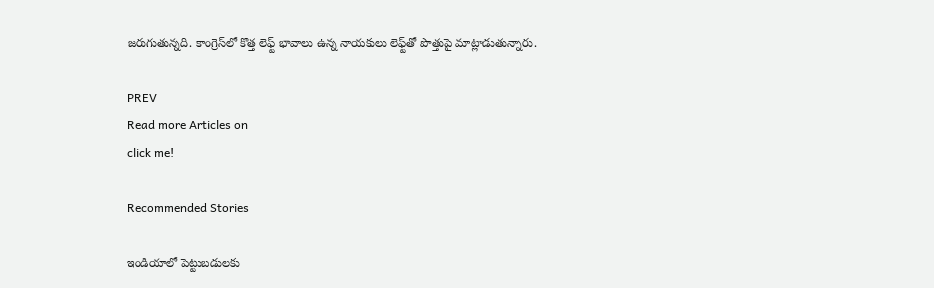జరుగుతున్నది. కాంగ్రెస్‌లో కొత్త లెఫ్ట్ భావాలు ఉన్న నాయకులు లెఫ్ట్‌తో పొత్తుపై మాట్లాడుతున్నారు.

PREV
Read more Articles on
click me!

Recommended Stories

ఇండియాలో పెట్టుబడులకు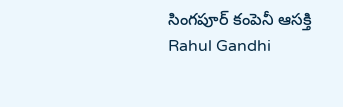సింగపూర్ కంపెనీ ఆసక్తి
Rahul Gandhi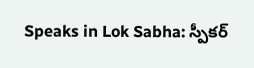Speaks in Lok Sabha: స్పీకర్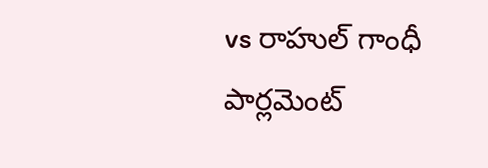vs రాహుల్ గాంధీ పార్లమెంట్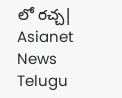లో రచ్చ| Asianet News Telugu